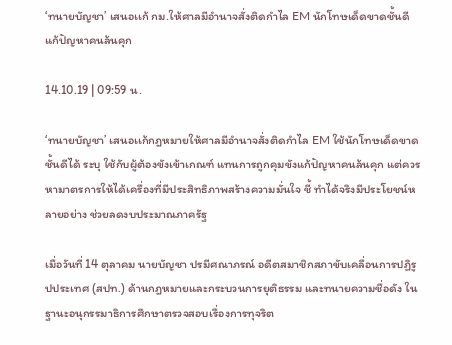‘ทนายบัญชา’ เสนอเเก้ กม.ให้ศาลมีอำนาจสั่งติดกำไล EM นักโทษเด็ดขาดชั้นดี แก้ปัญหาคนล้นคุก

14.10.19 | 09:59 น.

‘ทนายบัญชา’ เสนอเเก้กฎหมายให้ศาลมีอำนาจสั่งติดกำไล EM ใช้นักโทษเด็ดขาดชั้นดีได้ ระบุ ใช้กับผู้ต้องขังเข้าเกณฑ์ แทนการถูกคุมขังแก้ปัญหาคนล้นคุก แต่ควรหามาตรการให้ได้เครื่องที่มีประสิทธิภาพสร้างความมั่นใจ ชี้ ทำได้จริงมีประโยชน์หลายอย่าง ช่วยลดงบประมาณภาครัฐ

เมื่อวันที่ 14 ตุลาคม นายบัญชา ปรมีศณาภรณ์ อดีตสมาชิกสภาขับเคลื่อนการปฏิรูปประเทศ (สปท.) ด้านกฎหมายและกระบวนการยุติธรรม และทนายความชื่อดัง ในฐานะอนุกรรมาธิการศึกษาตรวจสอบเรื่องการทุจริต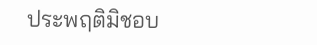ประพฤติมิชอบ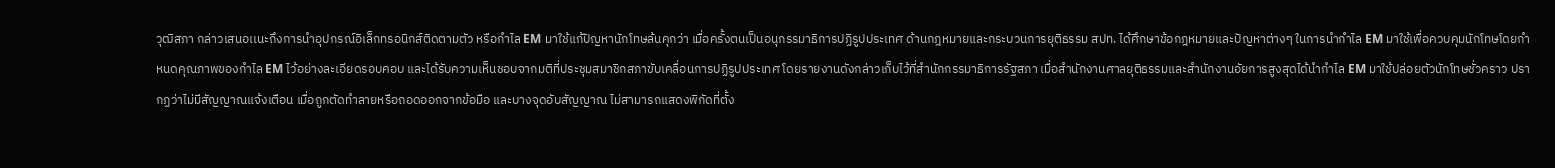วุฒิสภา กล่าวเสนอเเนะถึงการนำอุปกรณ์อิเล็กทรอนิกส์ติดตามตัว หรือกำไล EM มาใช้แก้ปัญหานักโทษล้นคุกว่า เมื่อครั้งตนเป็นอนุกรรมาธิการปฏิรูปประเทศ ด้านกฎหมายและกระบวนการยุติธรรม สปท. ได้ศึกษาข้อกฎหมายและปัญหาต่างๆ ในการนำกำไล EM มาใช้เพื่อควบคุมนักโทษโดยกำหนดคุณภาพของกำไล EM ไว้อย่างละเอียดรอบคอบ และได้รับความเห็นชอบจากมติที่ประชุมสมาชิกสภาขับเคลื่อนการปฏิรูปประเทศ โดยรายงานดังกล่าวเก็บไว้ที่สำนักกรรมาธิการรัฐสภา เมื่อสำนักงานศาลยุติธรรมและสำนักงานอัยการสูงสุดได้นำกำไล EM มาใช้ปล่อยตัวนักโทษชั่วคราว ปรากฏว่าไม่มีสัญญาณแจ้งเตือน เมื่อถูกตัดทำลายหรือถอดออกจากข้อมือ และบางจุดอับสัญญาณ ไม่สามารถแสดงพิกัดที่ตั้ง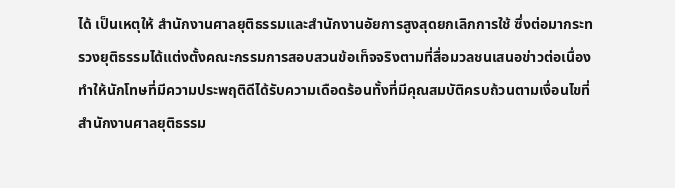ได้ เป็นเหตุให้ สำนักงานศาลยุติธรรมและสำนักงานอัยการสูงสุดยกเลิกการใช้ ซึ่งต่อมากระทรวงยุติธรรมได้แต่งตั้งคณะกรรมการสอบสวนข้อเท็จจริงตามที่สื่อมวลชนเสนอข่าวต่อเนื่อง ทำให้นักโทษที่มีความประพฤติดีได้รับความเดือดร้อนทั้งที่มีคุณสมบัติครบถ้วนตามเงื่อนไขที่ สำนักงานศาลยุติธรรม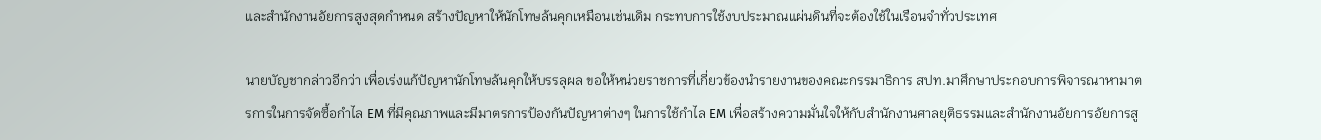และสำนักงานอัยการสูงสุดกำหนด สร้างปัญหาให้นักโทษล้นคุกเหมือนเช่นเดิม กระทบการใช้งบประมาณแผ่นดินที่จะต้องใช้ในเรือนจำทั่วประเทศ

นายบัญชากล่าวอีกว่า เพื่อเร่งแก้ปัญหานักโทษล้นคุกให้บรรลุผล ขอให้หน่วยราชการที่เกี่ยวข้องนำรายงานของคณะกรรมาธิการ สปท.มาศึกษาประกอบการพิจารณาหามาตรการในการจัดซื้อกำไล EM ที่มีคุณภาพและมีมาตรการป้องกันปัญหาต่างๆ ในการใช้กำไล EM เพื่อสร้างความมั่นใจให้กับสำนักงานศาลยุติธรรมและสำนักงานอัยการอัยการสู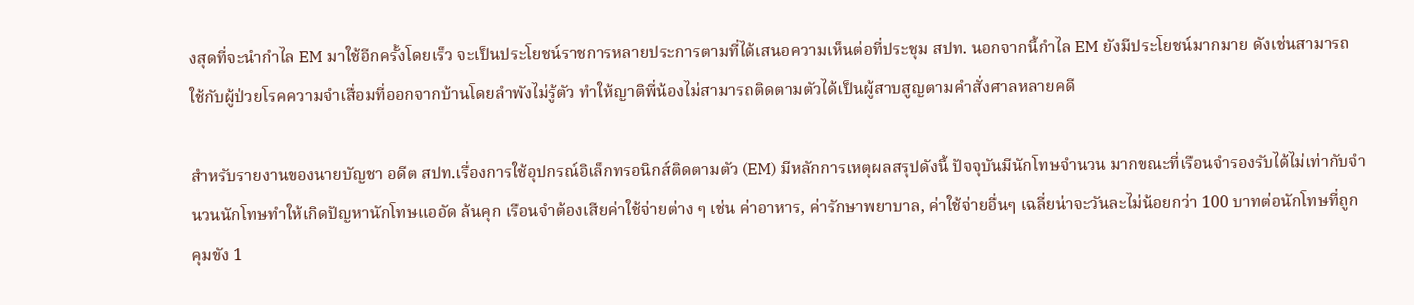งสุดที่จะนำกำไล EM มาใช้อีกครั้งโดยเร็ว จะเป็นประโยชน์ราชการหลายประการตามที่ได้เสนอความเห็นต่อที่ประชุม สปท. นอกจากนี้กำไล EM ยังมีประโยชน์มากมาย ดังเช่นสามารถใช้กับผู้ป่วยโรคความจำเสื่อมที่ออกจากบ้านโดยลำพังไม่รู้ตัว ทำให้ญาติพี่น้องไม่สามารถติดตามตัวได้เป็นผู้สาบสูญตามคำสั่งศาลหลายคดี

สำหรับรายงานของนายบัญชา อดีต สปท.เรื่องการใช้อุปกรณ์อิเล็กทรอนิกส์ติดตามตัว (EM) มีหลักการเหตุผลสรุปดังนี้ ปัจจุบันมีนักโทษจำนวน มากขณะที่เรือนจำรองรับได้ไม่เท่ากับจำนวนนักโทษทำให้เกิดปัญหานักโทษแออัด ล้นคุก เรือนจำต้องเสียค่าใช้จ่ายต่าง ๆ เช่น ค่าอาหาร, ค่ารักษาพยาบาล, ค่าใช้จ่ายอื่นๆ เฉลี่ยน่าจะวันละไม่น้อยกว่า 100 บาทต่อนักโทษที่ถูกคุมขัง 1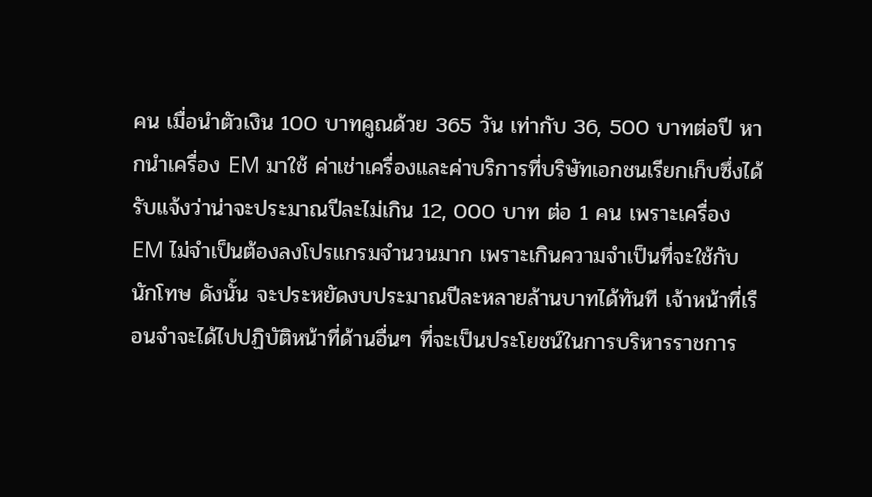คน เมื่อนำตัวเงิน 100 บาทคูณด้วย 365 วัน เท่ากับ 36, 500 บาทต่อปี หากนำเครื่อง EM มาใช้ ค่าเช่าเครื่องและค่าบริการที่บริษัทเอกชนเรียกเก็บซึ่งได้รับแจ้งว่าน่าจะประมาณปีละไม่เกิน 12, 000 บาท ต่อ 1 คน เพราะเครื่อง EM ไม่จำเป็นต้องลงโปรแกรมจำนวนมาก เพราะเกินความจำเป็นที่จะใช้กับนักโทษ ดังนั้น จะประหยัดงบประมาณปีละหลายล้านบาทได้ทันที เจ้าหน้าที่เรือนจำจะได้ไปปฏิบัติหน้าที่ด้านอื่นๆ ที่จะเป็นประโยชน์ในการบริหารราชการ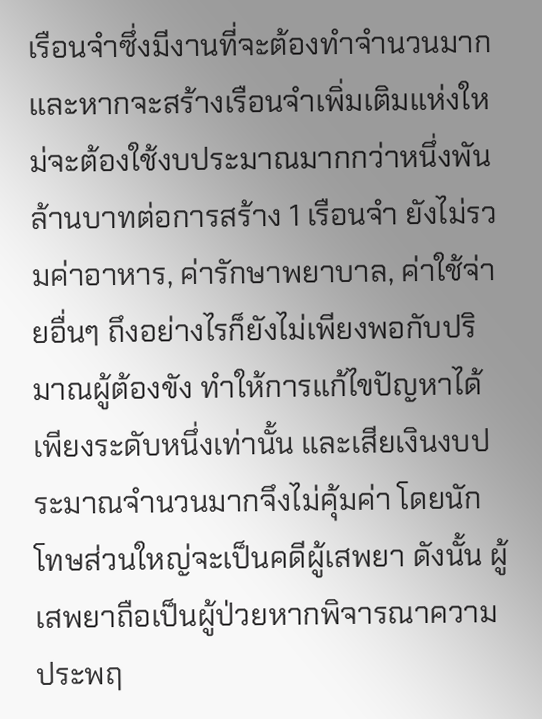เรือนจำซึ่งมีงานที่จะต้องทำจำนวนมาก และหากจะสร้างเรือนจำเพิ่มเติมแห่งใหม่จะต้องใช้งบประมาณมากกว่าหนึ่งพันล้านบาทต่อการสร้าง 1 เรือนจำ ยังไม่รวมค่าอาหาร, ค่ารักษาพยาบาล, ค่าใช้จ่ายอื่นๆ ถึงอย่างไรก็ยังไม่เพียงพอกับปริมาณผู้ต้องขัง ทำให้การแก้ไขปัญหาได้เพียงระดับหนึ่งเท่านั้น และเสียเงินงบประมาณจำนวนมากจึงไม่คุ้มค่า โดยนักโทษส่วนใหญ่จะเป็นคดีผู้เสพยา ดังนั้น ผู้เสพยาถือเป็นผู้ป่วยหากพิจารณาความประพฤ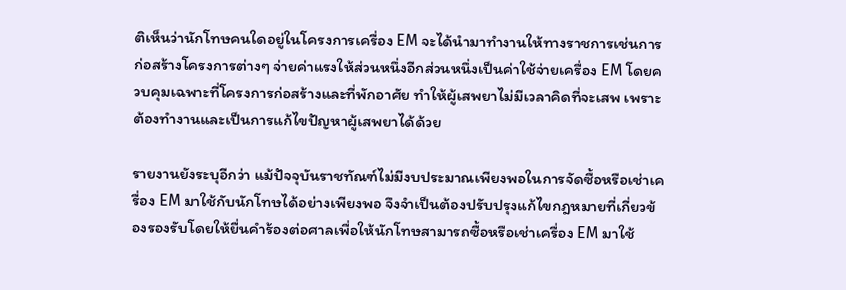ติเห็นว่านักโทษคนใดอยู่ในโครงการเครื่อง EM จะได้นำมาทำงานให้ทางราชการเช่นการก่อสร้างโครงการต่างๆ จ่ายค่าแรงให้ส่วนหนึ่งอีกส่วนหนึ่งเป็นค่าใช้จ่ายเครื่อง EM โดยควบคุมเฉพาะที่โครงการก่อสร้างและที่พักอาศัย ทำให้ผู้เสพยาไม่มีเวลาคิดที่จะเสพ เพราะต้องทำงานและเป็นการแก้ไขปัญหาผู้เสพยาได้ด้วย

รายงานยังระบุอีกว่า แม้ปัจจุบันราชทัณฑ์ไม่มีงบประมาณเพียงพอในการจัดซื้อหรือเช่าเครื่อง EM มาใช้กับนักโทษได้อย่างเพียงพอ จึงจำเป็นต้องปรับปรุงแก้ไขกฎหมายที่เกี่ยวข้องรองรับโดยให้ยื่นคำร้องต่อศาลเพื่อให้นักโทษสามารถซื้อหรือเช่าเครื่อง EM มาใช้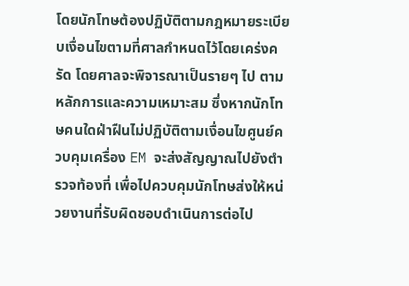โดยนักโทษต้องปฏิบัติตามกฎหมายระเบียบเงื่อนไขตามที่ศาลกำหนดไว้โดยเคร่งครัด โดยศาลจะพิจารณาเป็นรายๆ ไป ตามหลักการและความเหมาะสม ซึ่งหากนักโทษคนใดฝ่าฝืนไม่ปฏิบัติตามเงื่อนไขศูนย์ควบคุมเครื่อง EM จะส่งสัญญาณไปยังตำรวจท้องที่ เพื่อไปควบคุมนักโทษส่งให้หน่วยงานที่รับผิดชอบดำเนินการต่อไป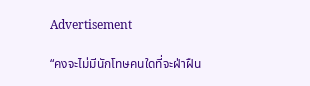Advertisement

“คงจะไม่มีนักโทษคนใดที่จะฝ่าฝืน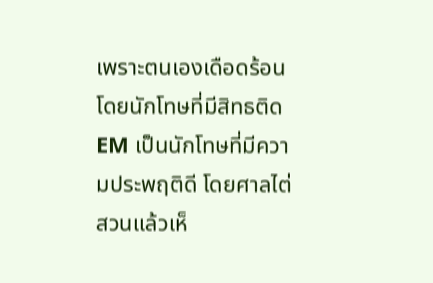เพราะตนเองเดือดร้อน โดยนักโทษที่มีสิทธติด EM เป็นนักโทษที่มีความประพฤติดี โดยศาลไต่สวนแล้วเห็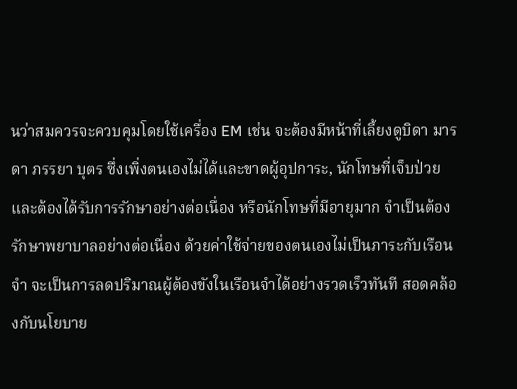นว่าสมควรจะควบคุมโดยใช้เครื่อง EM เช่น จะต้องมีหน้าที่เลี้ยงดูบิดา มารดา ภรรยา บุตร ซึ่งเพิ่งตนเองไม่ได้และขาดผู้อุปการะ, นักโทษที่เจ็บป่วยและต้องได้รับการรักษาอย่างต่อเนื่อง หรือนักโทษที่มีอายุมาก จำเป็นต้องรักษาพยาบาลอย่างต่อเนื่อง ด้วยค่าใช้จ่ายของตนเองไม่เป็นภาระกับเรือนจำ จะเป็นการลดปริมาณผู้ต้องขังในเรือนจำได้อย่างรวดเร็วทันที สอดคล้องกับนโยบาย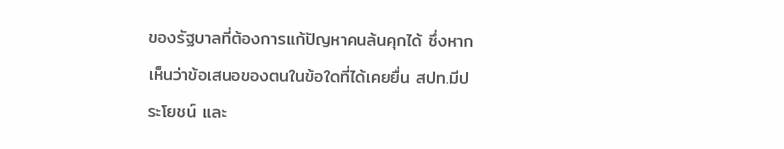ของรัฐบาลที่ต้องการแก้ปัญหาคนล้นคุกได้ ซึ่งหากเห็นว่าข้อเสนอของตนในข้อใดที่ได้เคยยื่น สปท.มีประโยชน์ และ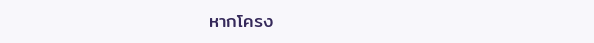หากโครง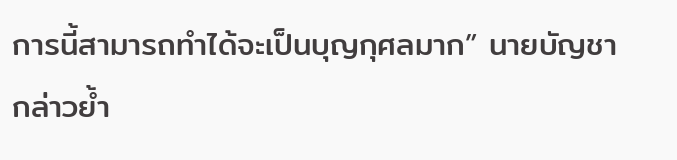การนี้สามารถทำได้จะเป็นบุญกุศลมาก” นายบัญชากล่าวย้ำ